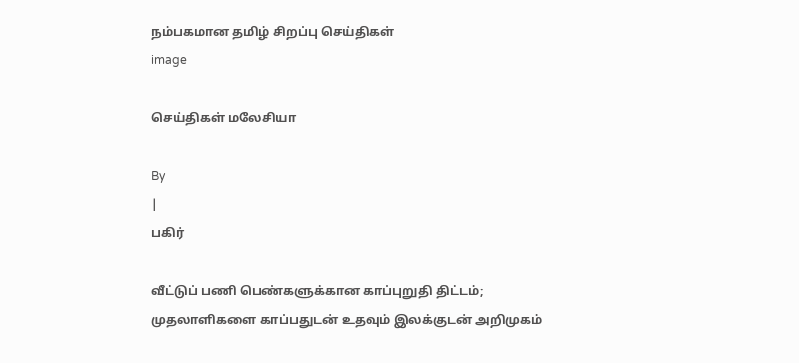நம்பகமான தமிழ் சிறப்பு செய்திகள்
image

செய்திகள் மலேசியா

By
|
பகிர்

வீட்டுப் பணி பெண்களுக்கான காப்புறுதி திட்டம்; முதலாளிகளை காப்பதுடன் உதவும் இலக்குடன் அறிமுகம்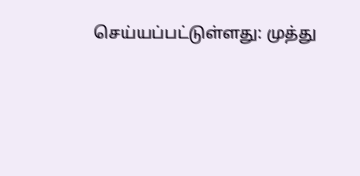செய்யப்பட்டுள்ளது: முத்து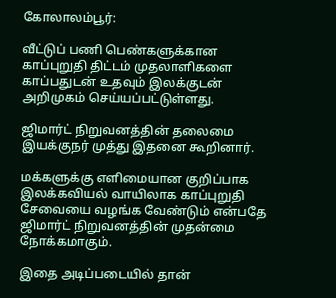கோலாலம்பூர்:

வீட்டுப் பணி பெண்களுக்கான காப்புறுதி திட்டம் முதலாளிகளை காப்பதுடன் உதவும் இலக்குடன் அறிமுகம் செய்யப்பட்டுள்ளது.

ஜிமார்ட் நிறுவனத்தின் தலைமை இயக்குநர் முத்து இதனை கூறினார்.

மக்களுக்கு எளிமையான குறிப்பாக இலக்கவியல் வாயிலாக காப்புறுதி சேவையை வழங்க வேண்டும் என்பதே ஜிமார்ட் நிறுவனத்தின் முதன்மை நோக்கமாகும்.

இதை அடிப்படையில் தான்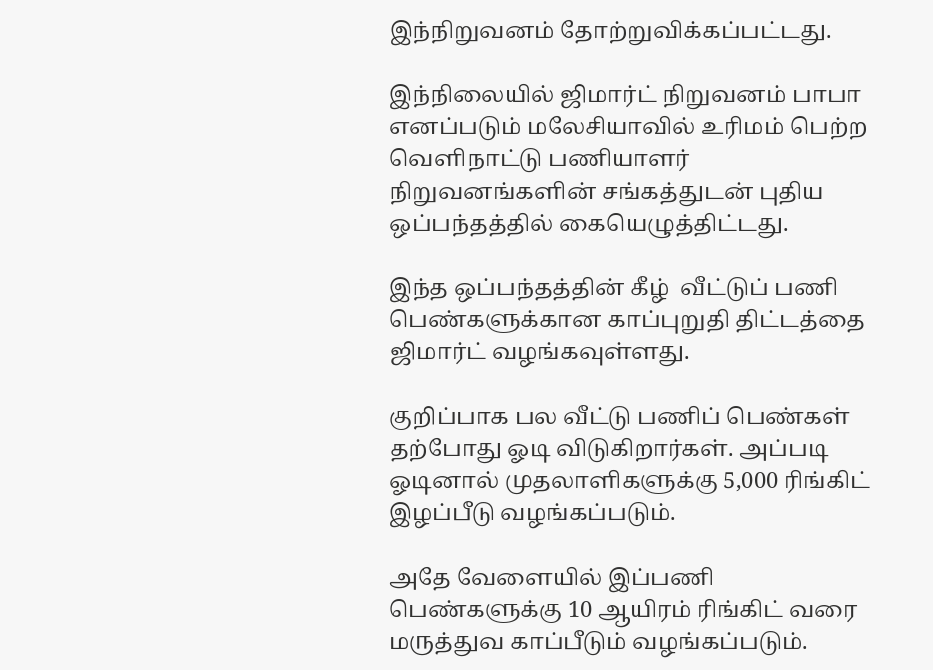இந்நிறுவனம் தோற்றுவிக்கப்பட்டது.

இந்நிலையில் ஜிமார்ட் நிறுவனம் பாபா எனப்படும் மலேசியாவில் உரிமம் பெற்ற வெளிநாட்டு பணியாளர் நிறுவனங்களின் சங்கத்துடன் புதிய ஒப்பந்தத்தில் கையெழுத்திட்டது.

இந்த ஒப்பந்தத்தின் கீழ்  வீட்டுப் பணி பெண்களுக்கான காப்புறுதி திட்டத்தை ஜிமார்ட் வழங்கவுள்ளது.

குறிப்பாக பல வீட்டு பணிப் பெண்கள் தற்போது ஓடி விடுகிறார்கள். அப்படி ஓடினால் முதலாளிகளுக்கு 5,000 ரிங்கிட் இழப்பீடு வழங்கப்படும்.

அதே வேளையில் இப்பணி பெண்களுக்கு 10 ஆயிரம் ரிங்கிட் வரை மருத்துவ காப்பீடும் வழங்கப்படும்.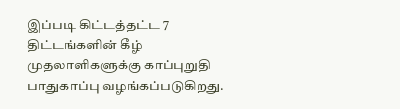இப்படி கிட்டத்தட்ட 7 திட்டங்களின் கீழ் முதலாளிகளுக்கு காப்புறுதி பாதுகாப்பு வழங்கப்படுகிறது.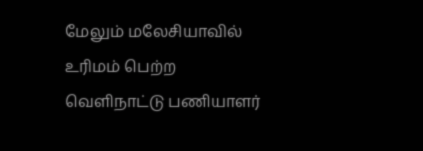மேலும் மலேசியாவில் உரிமம் பெற்ற வெளிநாட்டு பணியாளர்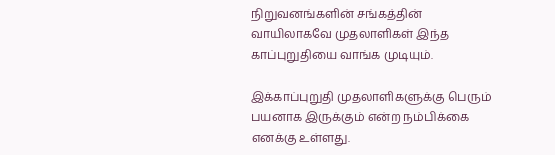நிறுவனங்களின் சங்கத்தின் வாயிலாகவே முதலாளிகள் இந்த காப்புறுதியை வாங்க முடியும்.

இக்காப்புறுதி முதலாளிகளுக்கு பெரும் பயனாக இருக்கும் என்ற நம்பிக்கை எனக்கு உள்ளது.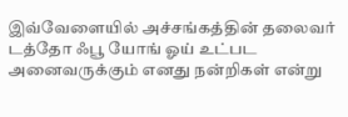இவ்வேளையில் அச்சங்கத்தின் தலைவர் டத்தோ ஃபூ யோங் ஓய் உட்பட அனைவருக்கும் எனது நன்றிகள் என்று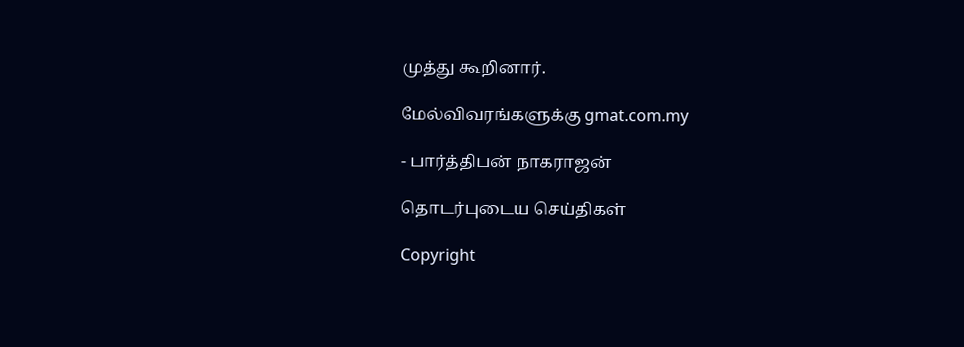முத்து கூறினார்.

மேல்விவரங்களுக்கு gmat.com.my

- பார்த்திபன் நாகராஜன்

தொடர்புடைய செய்திகள்

Copyright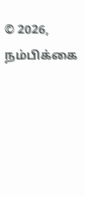© 2026, நம்பிக்கை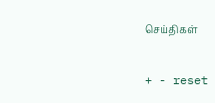செய்திகள்

+ - reset